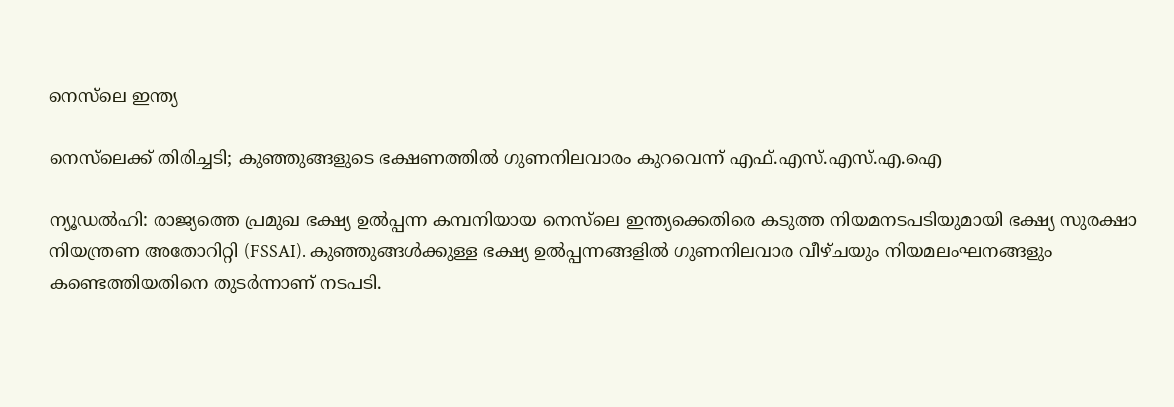നെസ്‌ലെ ഇന്ത്യ

നെസ്‌ലെക്ക് തിരിച്ചടി; കുഞ്ഞുങ്ങളുടെ ഭക്ഷണത്തിൽ ഗുണനിലവാരം കുറവെന്ന് എഫ്.എസ്.എസ്.എ.ഐ

ന്യൂഡൽഹി: രാജ്യത്തെ പ്രമുഖ ഭക്ഷ്യ ഉൽപ്പന്ന കമ്പനിയായ നെസ്‌ലെ ഇന്ത്യക്കെതിരെ കടുത്ത നിയമനടപടിയുമായി ഭക്ഷ്യ സുരക്ഷാ നിയന്ത്രണ അതോറിറ്റി (FSSAI). കുഞ്ഞുങ്ങൾക്കുള്ള ഭക്ഷ്യ ഉൽപ്പന്നങ്ങളിൽ ഗുണനിലവാര വീഴ്ചയും നിയമലംഘനങ്ങളും കണ്ടെത്തിയതിനെ തുടർന്നാണ് നടപടി.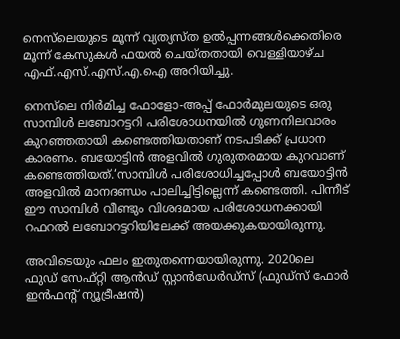നെസ്‌ലെയുടെ മൂന്ന് വ്യത്യസ്ത ഉൽപ്പന്നങ്ങൾക്കെതിരെ മൂന്ന് കേസുകൾ ഫയൽ ചെയ്തതായി വെള്ളിയാഴ്ച എഫ്.എസ്.എസ്.എ.ഐ അറിയിച്ചു.

നെസ്‌ലെ നിർമിച്ച ഫോളോ-അപ്പ് ഫോർമുലയുടെ ഒരു സാമ്പിൾ ലബോറട്ടറി പരിശോധനയിൽ ഗുണനിലവാരം കുറഞ്ഞതായി കണ്ടെത്തിയതാണ് നടപടിക്ക് പ്രധാന കാരണം. ബയോട്ടിൻ അളവിൽ ഗുരുതരമായ കുറവാണ് കണ്ടെത്തിയത്.‘സാമ്പിൾ പരിശോധിച്ചപ്പോൾ ബയോട്ടിൻ അളവിൽ മാനദണ്ഡം പാലിച്ചിട്ടില്ലെന്ന് കണ്ടെത്തി. പിന്നീട് ഈ സാമ്പിൾ വീണ്ടും വിശദമായ പരിശോധനക്കായി റഫറൽ ലബോറട്ടറിയിലേക്ക് അയക്കുകയായിരുന്നു.

അവിടെയും ഫലം ഇതുതന്നെയായിരുന്നു. 2020ലെ ഫുഡ് സേഫ്റ്റി ആൻഡ് സ്റ്റാൻഡേർഡ്‌സ് (ഫുഡ്‌സ് ഫോർ ഇൻഫന്റ് ന്യൂട്രീഷൻ)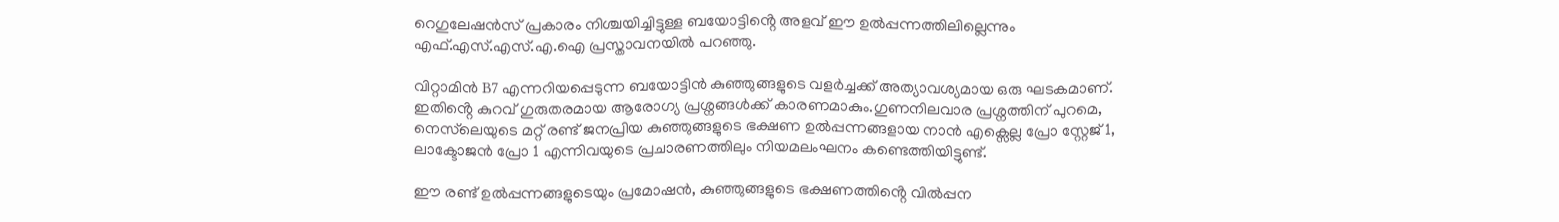റെഗുലേഷൻസ് പ്രകാരം നിശ്ചയിച്ചിട്ടുള്ള ബയോട്ടിൻ്റെ അളവ് ഈ ഉൽപ്പന്നത്തിലില്ലെന്നും എഫ്.എസ്.എസ്.എ.ഐ പ്രസ്താവനയിൽ പറഞ്ഞു.

വിറ്റാമിൻ B7 എന്നറിയപ്പെടുന്ന ബയോട്ടിൻ കുഞ്ഞുങ്ങളുടെ വളർച്ചക്ക് അത്യാവശ്യമായ ഒരു ഘടകമാണ്. ഇതിൻ്റെ കുറവ് ഗുരുതരമായ ആരോഗ്യ പ്രശ്നങ്ങൾക്ക് കാരണമാകും.ഗുണനിലവാര പ്രശ്നത്തിന് പുറമെ, നെസ്‌ലെയുടെ മറ്റ് രണ്ട് ജനപ്രിയ കുഞ്ഞുങ്ങളുടെ ഭക്ഷണ ഉൽപ്പന്നങ്ങളായ നാൻ എക്സെല്ല പ്രോ സ്റ്റേജ് 1, ലാക്ടോജൻ പ്രോ 1 എന്നിവയുടെ പ്രചാരണത്തിലും നിയമലംഘനം കണ്ടെത്തിയിട്ടുണ്ട്.

ഈ രണ്ട് ഉൽപ്പന്നങ്ങളുടെയും പ്രമോഷൻ, കുഞ്ഞുങ്ങളുടെ ഭക്ഷണത്തിൻ്റെ വിൽപ്പന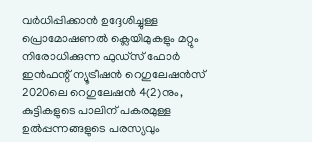വർധിപ്പിക്കാൻ ഉദ്ദേശിച്ചുള്ള പ്രൊമോഷണൽ ക്ലെയിമുകളും മറ്റും നിരോധിക്കുന്ന ഫുഡ്‌സ് ഫോർ ഇൻഫന്റ് ന്യൂട്രീഷൻ റെഗുലേഷൻസ് 2020ലെ റെഗുലേഷൻ 4(2)നും, കുട്ടികളുടെ പാലിന് പകരമുള്ള ഉൽപ്പന്നങ്ങളുടെ പരസ്യവും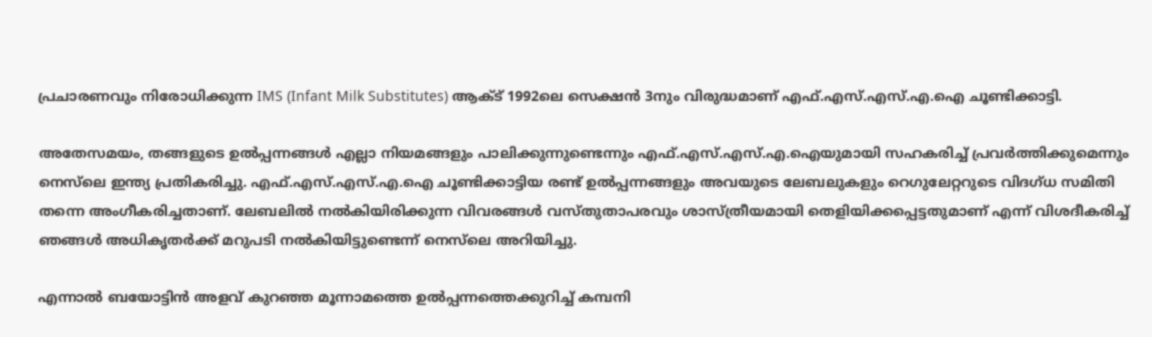പ്രചാരണവും നിരോധിക്കുന്ന IMS (Infant Milk Substitutes) ആക്ട് 1992ലെ സെക്ഷൻ 3നും വിരുദ്ധമാണ് എഫ്.എസ്.എസ്.എ.ഐ ചൂണ്ടിക്കാട്ടി.

അതേസമയം, തങ്ങളുടെ ഉൽപ്പന്നങ്ങൾ എല്ലാ നിയമങ്ങളും പാലിക്കുന്നുണ്ടെന്നും എഫ്.എസ്.എസ്.എ.ഐയുമായി സഹകരിച്ച് പ്രവർത്തിക്കുമെന്നും നെസ്‌ലെ ഇന്ത്യ പ്രതികരിച്ചു. എഫ്.എസ്.എസ്.എ.ഐ ചൂണ്ടിക്കാട്ടിയ രണ്ട് ഉൽപ്പന്നങ്ങളും അവയുടെ ലേബലുകളും റെഗുലേറ്ററുടെ വിദഗ്ധ സമിതി തന്നെ അംഗീകരിച്ചതാണ്. ലേബലിൽ നൽകിയിരിക്കുന്ന വിവരങ്ങൾ വസ്തുതാപരവും ശാസ്ത്രീയമായി തെളിയിക്കപ്പെട്ടതുമാണ് എന്ന് വിശദീകരിച്ച് ഞങ്ങൾ അധികൃതർക്ക് മറുപടി നൽകിയിട്ടുണ്ടെന്ന് നെസ്‌ലെ അറിയിച്ചു.

എന്നാൽ ബയോട്ടിൻ അളവ് കുറഞ്ഞ മൂന്നാമത്തെ ഉൽപ്പന്നത്തെക്കുറിച്ച് കമ്പനി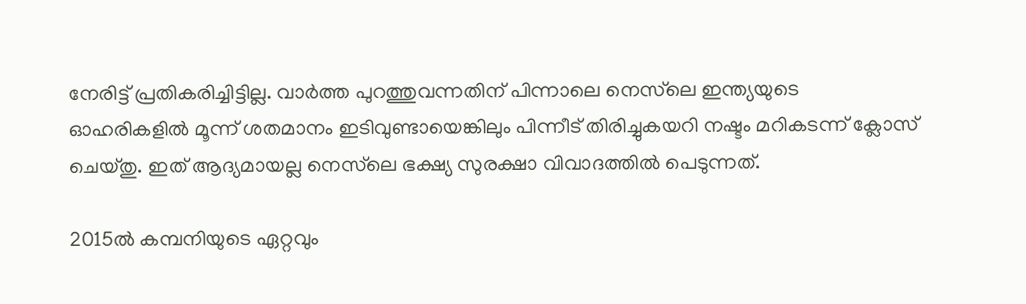നേരിട്ട് പ്രതികരിച്ചിട്ടില്ല. വാർത്ത പുറത്തുവന്നതിന് പിന്നാലെ നെസ്‌ലെ ഇന്ത്യയുടെ ഓഹരികളിൽ മൂന്ന് ശതമാനം ഇടിവുണ്ടായെങ്കിലും പിന്നീട് തിരിച്ചുകയറി നഷ്ടം മറികടന്ന് ക്ലോസ് ചെയ്തു. ഇത് ആദ്യമായല്ല നെസ്‌ലെ ഭക്ഷ്യ സുരക്ഷാ വിവാദത്തിൽ പെടുന്നത്.

2015ൽ കമ്പനിയുടെ ഏറ്റവും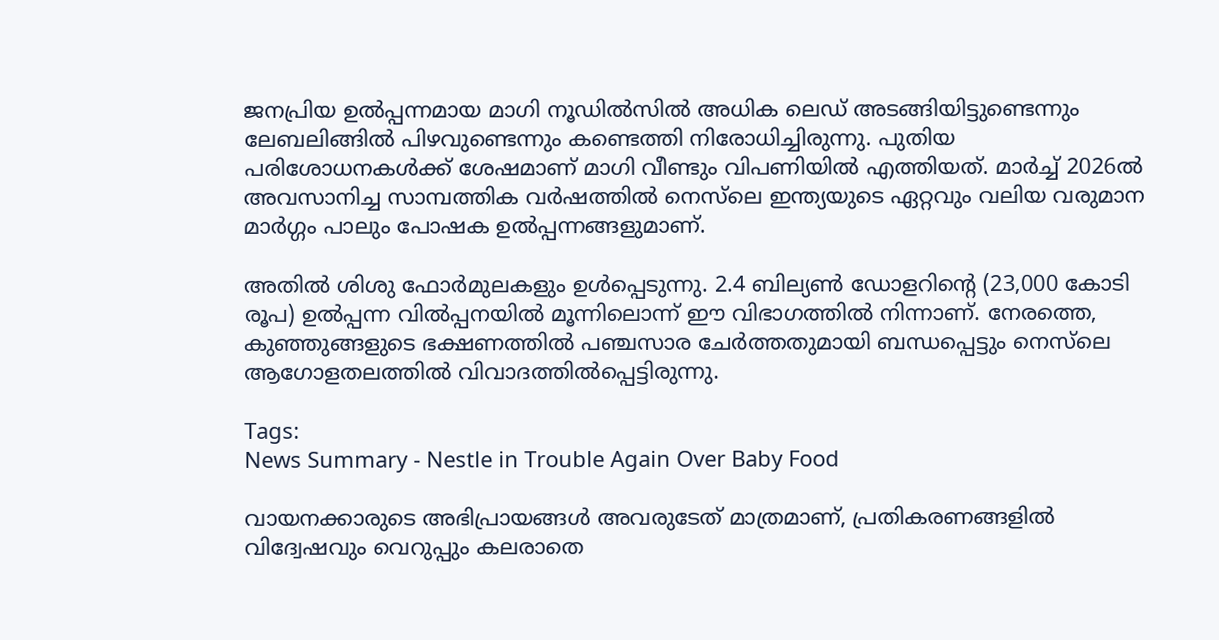ജനപ്രിയ ഉൽപ്പന്നമായ മാഗി നൂഡിൽസിൽ അധിക ലെഡ് അടങ്ങിയിട്ടുണ്ടെന്നും ലേബലിങ്ങിൽ പിഴവുണ്ടെന്നും കണ്ടെത്തി നിരോധിച്ചിരുന്നു. പുതിയ പരിശോധനകൾക്ക് ശേഷമാണ് മാഗി വീണ്ടും വിപണിയിൽ എത്തിയത്. മാർച്ച് 2026ൽ അവസാനിച്ച സാമ്പത്തിക വർഷത്തിൽ നെസ്‌ലെ ഇന്ത്യയുടെ ഏറ്റവും വലിയ വരുമാന മാർഗ്ഗം പാലും പോഷക ഉൽപ്പന്നങ്ങളുമാണ്.

അതിൽ ശിശു ഫോർമുലകളും ഉൾപ്പെടുന്നു. 2.4 ബില്യൺ ഡോളറിൻ്റെ (23,000 കോടി രൂപ) ഉൽപ്പന്ന വിൽപ്പനയിൽ മൂന്നിലൊന്ന് ഈ വിഭാഗത്തിൽ നിന്നാണ്. നേരത്തെ, കുഞ്ഞുങ്ങളുടെ ഭക്ഷണത്തിൽ പഞ്ചസാര ചേർത്തതുമായി ബന്ധപ്പെട്ടും നെസ്‌ലെ ആഗോളതലത്തിൽ വിവാദത്തിൽപ്പെട്ടിരുന്നു.

Tags:
News Summary - Nestle in Trouble Again Over Baby Food

വായനക്കാരുടെ അഭിപ്രായങ്ങള്‍ അവരുടേത് മാത്രമാണ്, പ്രതികരണങ്ങളിൽ വിദ്വേഷവും വെറുപ്പും കലരാതെ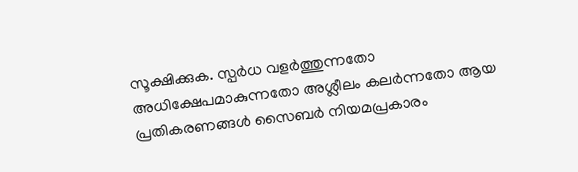സൂക്ഷിക്കുക. സ്പർധ വളർത്തുന്നതോ അധിക്ഷേപമാകുന്നതോ അശ്ലീലം കലർന്നതോ ആയ പ്രതികരണങ്ങൾ സൈബർ നിയമപ്രകാരം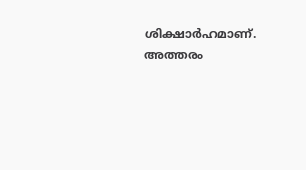ശിക്ഷാർഹമാണ്. അത്തരം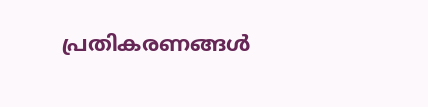പ്രതികരണങ്ങൾ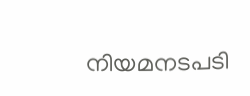നിയമനടപടി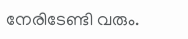നേരിടേണ്ടി വരും.